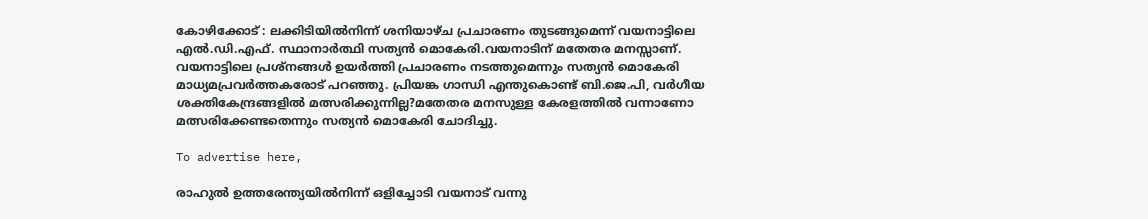കോഴിക്കോട് : ലക്കിടിയില്‍നിന്ന് ശനിയാഴ്ച പ്രചാരണം തുടങ്ങുമെന്ന് വയനാട്ടിലെ എല്‍.ഡി.എഫ്. സ്ഥാനാര്‍ത്ഥി സത്യന്‍ മൊകേരി.വയനാടിന് മതേതര മനസ്സാണ്. വയനാട്ടിലെ പ്രശ്‌നങ്ങള്‍ ഉയര്‍ത്തി പ്രചാരണം നടത്തുമെന്നും സത്യന്‍ മൊകേരി മാധ്യമപ്രവര്‍ത്തകരോട് പറഞ്ഞു. പ്രിയങ്ക ഗാന്ധി എന്തുകൊണ്ട് ബി.ജെ.പി, വര്‍ഗീയ ശക്തികേന്ദ്രങ്ങളില്‍ മത്സരിക്കുന്നില്ല?മതേതര മനസുള്ള കേരളത്തില്‍ വന്നാണോ മത്സരിക്കേണ്ടതെന്നും സത്യന്‍ മൊകേരി ചോദിച്ചു.

To advertise here,

രാഹുല്‍ ഉത്തരേന്ത്യയില്‍നിന്ന്‌ ഒളിച്ചോടി വയനാട് വന്നു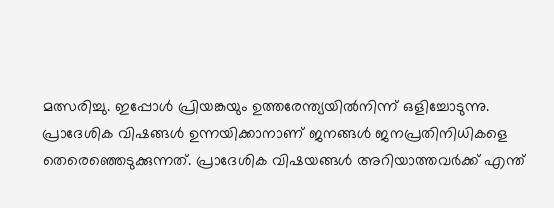മത്സരിച്ചു. ഇപ്പോള്‍ പ്രിയങ്കയും ഉത്തരേന്ത്യയില്‍നിന്ന്‌ ഒളിച്ചോടുന്നു. പ്രാദേശിക വിഷങ്ങള്‍ ഉന്നയിക്കാനാണ് ജനങ്ങള്‍ ജനപ്രതിനിധികളെ തെരെഞ്ഞെടുക്കുന്നത്. പ്രാദേശിക വിഷയങ്ങള്‍ അറിയാത്തവര്‍ക്ക് എന്ത്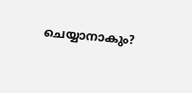ചെയ്യാനാകും?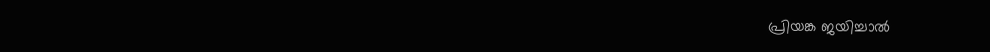പ്രിയങ്ക ജയിച്ചാല്‍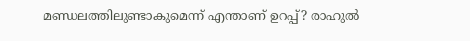മണ്ഡലത്തിലുണ്ടാകുമെന്ന് എന്താണ് ഉറപ്പ്? രാഹുല്‍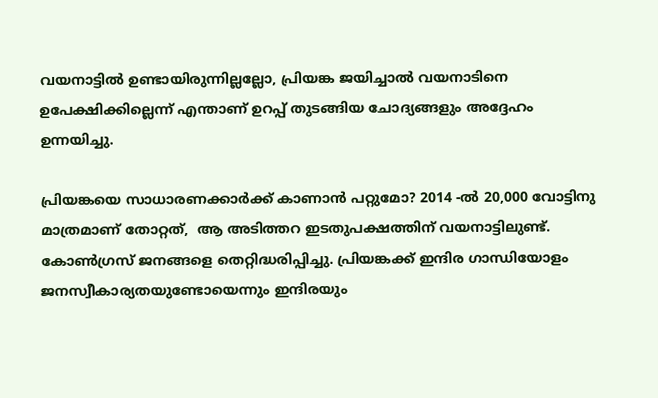വയനാട്ടില്‍ ഉണ്ടായിരുന്നില്ലല്ലോ, പ്രിയങ്ക ജയിച്ചാല്‍ വയനാടിനെ ഉപേക്ഷിക്കില്ലെന്ന് എന്താണ് ഉറപ്പ് തുടങ്ങിയ ചോദ്യങ്ങളും അദ്ദേഹം ഉന്നയിച്ചു.

പ്രിയങ്കയെ സാധാരണക്കാര്‍ക്ക് കാണാന്‍ പറ്റുമോ? 2014 -ല്‍ 20,000 വോട്ടിനു മാത്രമാണ് തോറ്റത്,  ആ അടിത്തറ ഇടതുപക്ഷത്തിന് വയനാട്ടിലുണ്ട്. കോണ്‍ഗ്രസ് ജനങ്ങളെ തെറ്റിദ്ധരിപ്പിച്ചു. പ്രിയങ്കക്ക് ഇന്ദിര ഗാന്ധിയോളം ജനസ്വീകാര്യതയുണ്ടോയെന്നും ഇന്ദിരയും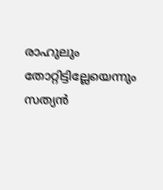രാഹുലും തോറ്റിട്ടില്ലേയെന്നും സത്യന്‍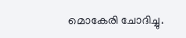മൊകേരി ചോദിച്ചു.